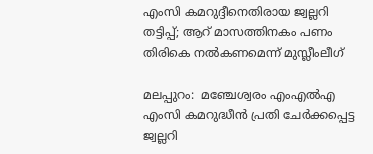എംസി കമറുദ്ദീനെതിരായ ജ്വല്ലറി തട്ടിപ്പ്; ആറ് മാസത്തിനകം പണം തിരികെ നല്‍കണമെന്ന് മുസ്ലീംലീഗ്

മലപ്പുറം:  മഞ്ചേശ്വരം എംഎല്‍എ എംസി കമറുദ്ധീന്‍ പ്രതി ചേര്‍ക്കപ്പെട്ട ജ്വല്ലറി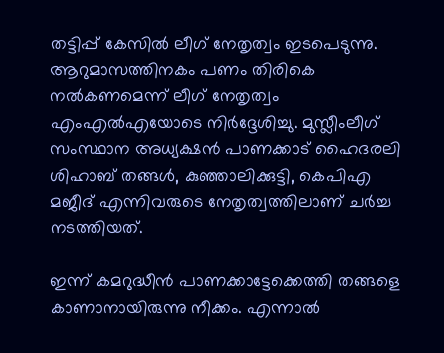തട്ടിപ്പ് കേസില്‍ ലീഗ് നേതൃത്വം ഇടപെടുന്നു. ആറുമാസത്തിനകം പണം തിരികെ നല്‍കണമെന്ന് ലീഗ് നേതൃത്വം എംഎല്‍എയോടെ നിര്‍ദ്ദേശിച്ചു. മുസ്ലീംലീഗ് സംസ്ഥാന അധ്യക്ഷന്‍ പാണക്കാട് ഹൈദരലി ശിഹാബ് തങ്ങള്‍, കുഞ്ഞാലിക്കുട്ടി, കെപിഎ മജീദ് എന്നിവരുടെ നേതൃത്വത്തിലാണ് ചര്‍ച്ച നടത്തിയത്.

ഇന്ന് കമറുദ്ധീന്‍ പാണക്കാട്ടേക്കെത്തി തങ്ങളെ കാണാനായിരുന്നു നീക്കം. എന്നാല്‍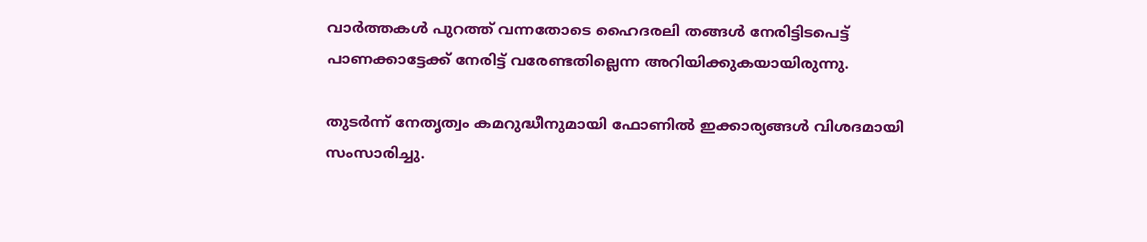വാര്‍ത്തകള്‍ പുറത്ത് വന്നതോടെ ഹൈദരലി തങ്ങള്‍ നേരിട്ടിടപെട്ട് പാണക്കാട്ടേക്ക് നേരിട്ട് വരേണ്ടതില്ലെന്ന അറിയിക്കുകയായിരുന്നു.

തുടര്‍ന്ന് നേതൃത്വം കമറുദ്ധീനുമായി ഫോണില്‍ ഇക്കാര്യങ്ങള്‍ വിശദമായി സംസാരിച്ചു.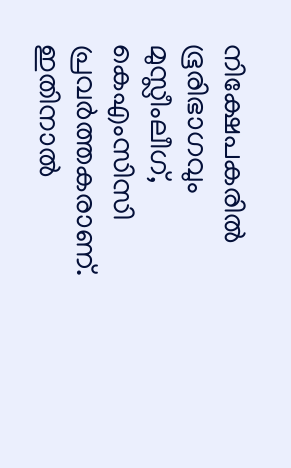നിക്ഷേപകരില്‍ ഭൂരിഭാഗവും മുസ്ലീംലീഗ്, കെഎംസിസി പ്രവര്‍ത്തകരാണ്. ഇതിനാല്‍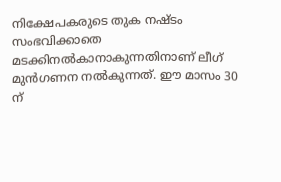നിക്ഷേപകരുടെ തുക നഷ്ടം സംഭവിക്കാതെ മടക്കിനല്‍കാനാകുന്നതിനാണ് ലീഗ് മുന്‍ഗണന നല്‍കുന്നത്. ഈ മാസം 30 ന്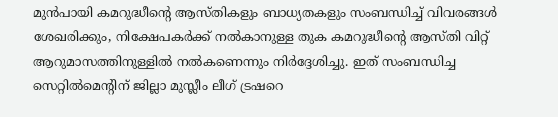മുന്‍പായി കമറുദ്ധീന്റെ ആസ്തികളും ബാധ്യതകളും സംബന്ധിച്ച് വിവരങ്ങള്‍ ശേഖരിക്കും, നിക്ഷേപകര്‍ക്ക് നല്‍കാനുള്ള തുക കമറുദ്ധീന്റെ ആസ്തി വിറ്റ് ആറുമാസത്തിനുള്ളില്‍ നല്‍കണെന്നും നിര്‍ദ്ദേശിച്ചു. ഇത് സംബന്ധിച്ച സെറ്റില്‍മെന്റിന് ജില്ലാ മുസ്ലീം ലീഗ് ട്രഷറെ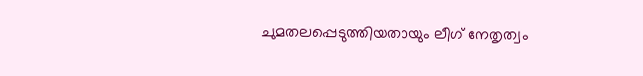ചുമതലപ്പെടുത്തിയതായും ലീഗ് നേതൃത്വം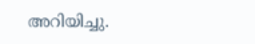അറിയിച്ചു.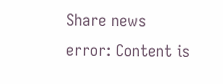Share news
error: Content is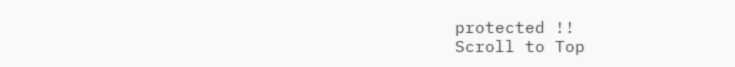protected !!
Scroll to Top